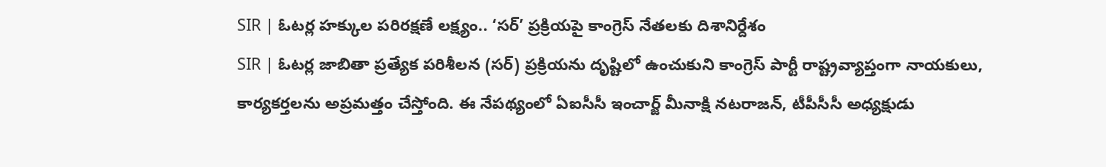SIR | ఓటర్ల హక్కుల పరిరక్షణే లక్ష్యం.. ‘సర్’ ప్రక్రియపై కాంగ్రెస్ నేతలకు దిశానిర్దేశం
SIR | ఓటర్ల జాబితా ప్రత్యేక పరిశీలన (సర్) ప్రక్రియను దృష్టిలో ఉంచుకుని కాంగ్రెస్ పార్టీ రాష్ట్రవ్యాప్తంగా నాయకులు, కార్యకర్తలను అప్రమత్తం చేస్తోంది. ఈ నేపథ్యంలో ఏఐసీసీ ఇంచార్జ్ మీనాక్షి నటరాజన్, టీపీసీసీ అధ్యక్షుడు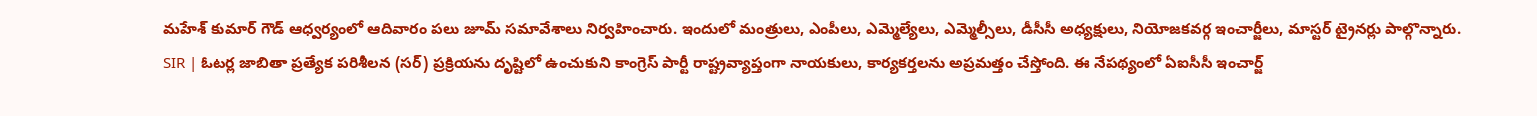మహేశ్ కుమార్ గౌడ్ ఆధ్వర్యంలో ఆదివారం పలు జూమ్ సమావేశాలు నిర్వహించారు. ఇందులో మంత్రులు, ఎంపీలు, ఎమ్మెల్యేలు, ఎమ్మెల్సీలు, డీసీసీ అధ్యక్షులు, నియోజకవర్గ ఇంచార్జీలు, మాస్టర్ ట్రైనర్లు పాల్గొన్నారు.
SIR | ఓటర్ల జాబితా ప్రత్యేక పరిశీలన (సర్) ప్రక్రియను దృష్టిలో ఉంచుకుని కాంగ్రెస్ పార్టీ రాష్ట్రవ్యాప్తంగా నాయకులు, కార్యకర్తలను అప్రమత్తం చేస్తోంది. ఈ నేపథ్యంలో ఏఐసీసీ ఇంచార్జ్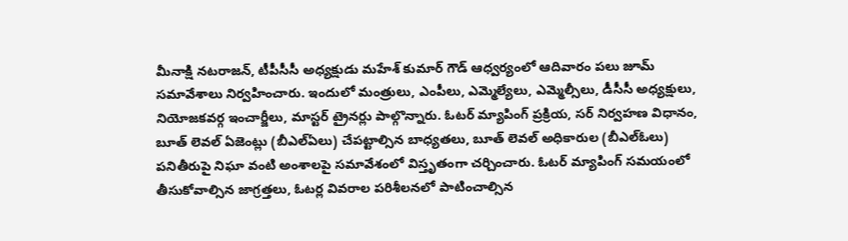మీనాక్షి నటరాజన్, టీపీసీసీ అధ్యక్షుడు మహేశ్ కుమార్ గౌడ్ ఆధ్వర్యంలో ఆదివారం పలు జూమ్ సమావేశాలు నిర్వహించారు. ఇందులో మంత్రులు, ఎంపీలు, ఎమ్మెల్యేలు, ఎమ్మెల్సీలు, డీసీసీ అధ్యక్షులు, నియోజకవర్గ ఇంచార్జీలు, మాస్టర్ ట్రైనర్లు పాల్గొన్నారు. ఓటర్ మ్యాపింగ్ ప్రక్రియ, సర్ నిర్వహణ విధానం, బూత్ లెవల్ ఏజెంట్లు (బీఎల్ఏలు) చేపట్టాల్సిన బాధ్యతలు, బూత్ లెవల్ అధికారుల (బీఎల్ఓలు) పనితీరుపై నిఘా వంటి అంశాలపై సమావేశంలో విస్తృతంగా చర్చించారు. ఓటర్ మ్యాపింగ్ సమయంలో తీసుకోవాల్సిన జాగ్రత్తలు, ఓటర్ల వివరాల పరిశీలనలో పాటించాల్సిన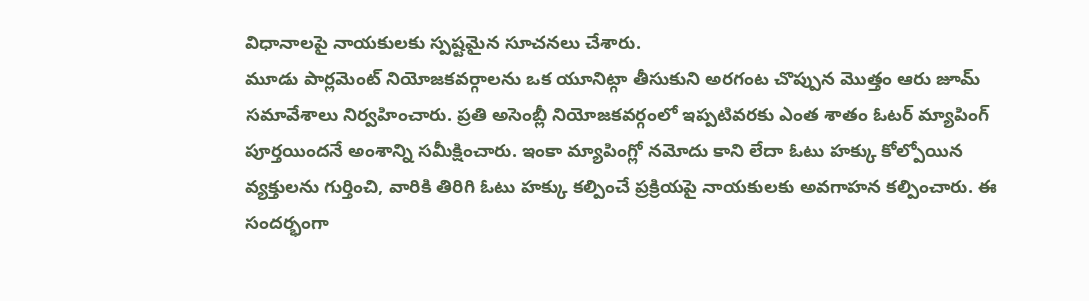విధానాలపై నాయకులకు స్పష్టమైన సూచనలు చేశారు.
మూడు పార్లమెంట్ నియోజకవర్గాలను ఒక యూనిట్గా తీసుకుని అరగంట చొప్పున మొత్తం ఆరు జూమ్ సమావేశాలు నిర్వహించారు. ప్రతి అసెంబ్లీ నియోజకవర్గంలో ఇప్పటివరకు ఎంత శాతం ఓటర్ మ్యాపింగ్ పూర్తయిందనే అంశాన్ని సమీక్షించారు. ఇంకా మ్యాపింగ్లో నమోదు కాని లేదా ఓటు హక్కు కోల్పోయిన వ్యక్తులను గుర్తించి, వారికి తిరిగి ఓటు హక్కు కల్పించే ప్రక్రియపై నాయకులకు అవగాహన కల్పించారు. ఈ సందర్భంగా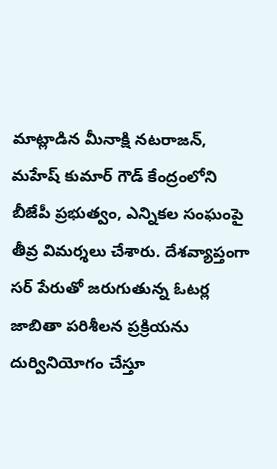మాట్లాడిన మీనాక్షి నటరాజన్, మహేష్ కుమార్ గౌడ్ కేంద్రంలోని బీజేపీ ప్రభుత్వం, ఎన్నికల సంఘంపై తీవ్ర విమర్శలు చేశారు. దేశవ్యాప్తంగా సర్ పేరుతో జరుగుతున్న ఓటర్ల జాబితా పరిశీలన ప్రక్రియను దుర్వినియోగం చేస్తూ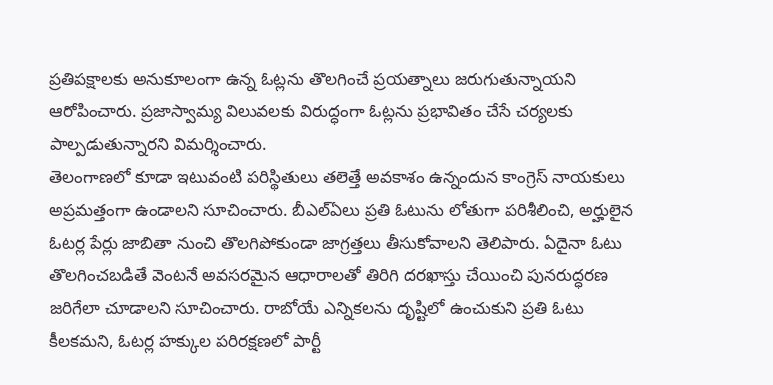ప్రతిపక్షాలకు అనుకూలంగా ఉన్న ఓట్లను తొలగించే ప్రయత్నాలు జరుగుతున్నాయని ఆరోపించారు. ప్రజాస్వామ్య విలువలకు విరుద్ధంగా ఓట్లను ప్రభావితం చేసే చర్యలకు పాల్పడుతున్నారని విమర్శించారు.
తెలంగాణలో కూడా ఇటువంటి పరిస్థితులు తలెత్తే అవకాశం ఉన్నందున కాంగ్రెస్ నాయకులు అప్రమత్తంగా ఉండాలని సూచించారు. బీఎల్ఏలు ప్రతి ఓటును లోతుగా పరిశీలించి, అర్హులైన ఓటర్ల పేర్లు జాబితా నుంచి తొలగిపోకుండా జాగ్రత్తలు తీసుకోవాలని తెలిపారు. ఏదైనా ఓటు తొలగించబడితే వెంటనే అవసరమైన ఆధారాలతో తిరిగి దరఖాస్తు చేయించి పునరుద్ధరణ జరిగేలా చూడాలని సూచించారు. రాబోయే ఎన్నికలను దృష్టిలో ఉంచుకుని ప్రతి ఓటు కీలకమని, ఓటర్ల హక్కుల పరిరక్షణలో పార్టీ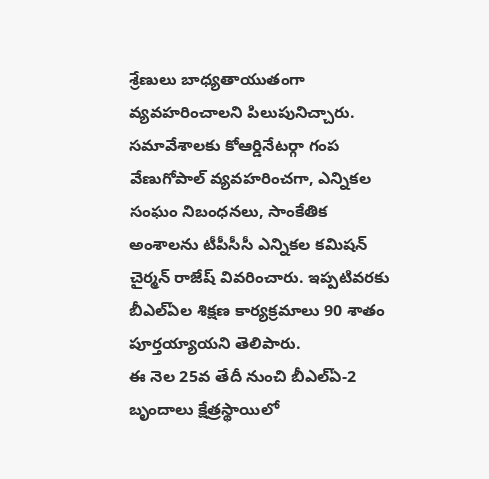శ్రేణులు బాధ్యతాయుతంగా వ్యవహరించాలని పిలుపునిచ్చారు. సమావేశాలకు కోఆర్డినేటర్గా గంప వేణుగోపాల్ వ్యవహరించగా, ఎన్నికల సంఘం నిబంధనలు, సాంకేతిక అంశాలను టీపీసీసీ ఎన్నికల కమిషన్ చైర్మన్ రాజేష్ వివరించారు. ఇప్పటివరకు బీఎల్ఏల శిక్షణ కార్యక్రమాలు 90 శాతం పూర్తయ్యాయని తెలిపారు.
ఈ నెల 25వ తేదీ నుంచి బీఎల్ఏ-2 బృందాలు క్షేత్రస్థాయిలో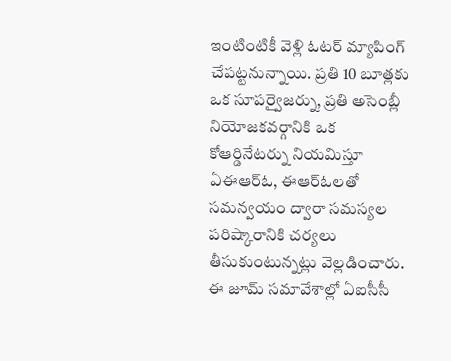ఇంటింటికీ వెళ్లి ఓటర్ మ్యాపింగ్ చేపట్టనున్నాయి. ప్రతి 10 బూత్లకు ఒక సూపర్వైజర్ను, ప్రతి అసెంబ్లీ నియోజకవర్గానికి ఒక కోఆర్డినేటర్ను నియమిస్తూ ఏఈఆర్ఓ, ఈఆర్ఓలతో సమన్వయం ద్వారా సమస్యల పరిష్కారానికి చర్యలు తీసుకుంటున్నట్లు వెల్లడించారు. ఈ జూమ్ సమావేశాల్లో ఏఐసీసీ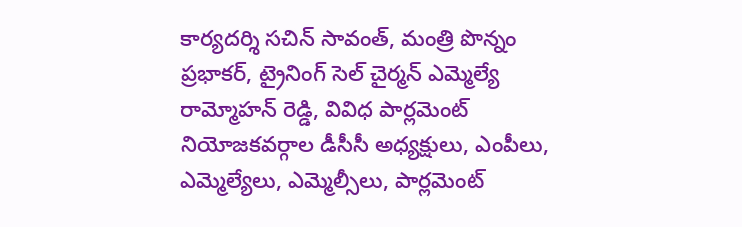కార్యదర్శి సచిన్ సావంత్, మంత్రి పొన్నం ప్రభాకర్, ట్రైనింగ్ సెల్ చైర్మన్ ఎమ్మెల్యే రామ్మోహన్ రెడ్డి, వివిధ పార్లమెంట్ నియోజకవర్గాల డీసీసీ అధ్యక్షులు, ఎంపీలు, ఎమ్మెల్యేలు, ఎమ్మెల్సీలు, పార్లమెంట్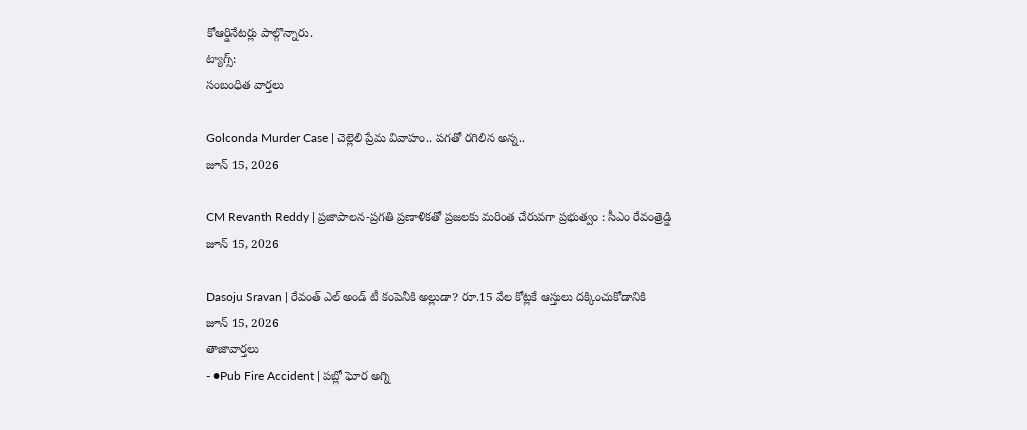కోఆర్డినేటర్లు పాల్గొన్నారు.
ట్యాగ్స్:
సంబంధిత వార్తలు

Golconda Murder Case | చెల్లెలి ప్రేమ వివాహం.. పగతో రగిలిన అన్న..
జూన్ 15, 2026

CM Revanth Reddy | ప్రజాపాలన-ప్రగతి ప్రణాళికతో ప్రజలకు మరింత చేరువగా ప్రభుత్వం : సీఎం రేవంత్రెడ్డి
జూన్ 15, 2026

Dasoju Sravan | రేవంత్ ఎల్ అండ్ టీ కంపెనీకి అల్లుడా? రూ.15 వేల కోట్లకే ఆస్తులు దక్కించుకోడానికి
జూన్ 15, 2026
తాజావార్తలు
- ●Pub Fire Accident | పబ్లో ఘోర అగ్ని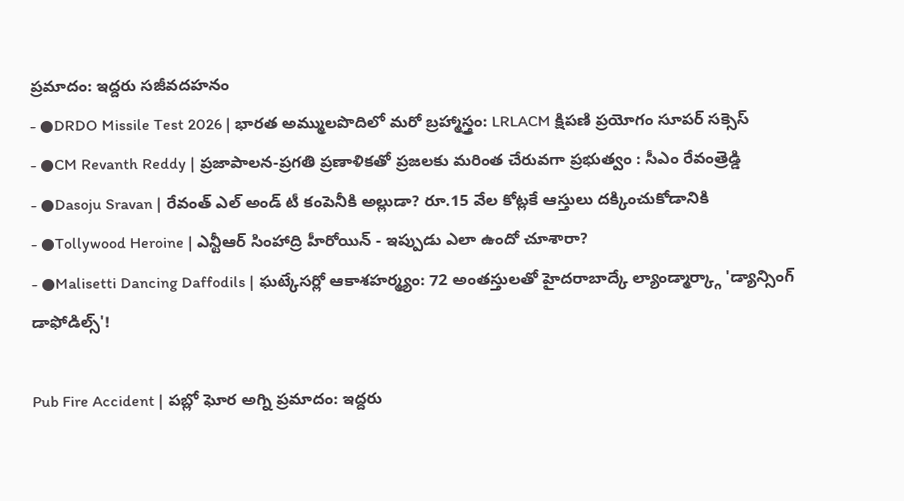ప్రమాదం: ఇద్దరు సజీవదహనం
- ●DRDO Missile Test 2026 | భారత అమ్ములపొదిలో మరో బ్రహ్మాస్త్రం: LRLACM క్షిపణి ప్రయోగం సూపర్ సక్సెస్
- ●CM Revanth Reddy | ప్రజాపాలన-ప్రగతి ప్రణాళికతో ప్రజలకు మరింత చేరువగా ప్రభుత్వం : సీఎం రేవంత్రెడ్డి
- ●Dasoju Sravan | రేవంత్ ఎల్ అండ్ టీ కంపెనీకి అల్లుడా? రూ.15 వేల కోట్లకే ఆస్తులు దక్కించుకోడానికి
- ●Tollywood Heroine | ఎన్టీఆర్ సింహాద్రి హీరోయిన్ - ఇప్పుడు ఎలా ఉందో చూశారా?
- ●Malisetti Dancing Daffodils | ఘట్కేసర్లో ఆకాశహర్మ్యం: 72 అంతస్తులతో హైదరాబాద్కే ల్యాండ్మార్క్గా 'డ్యాన్సింగ్ డాఫోడిల్స్'!

Pub Fire Accident | పబ్లో ఘోర అగ్ని ప్రమాదం: ఇద్దరు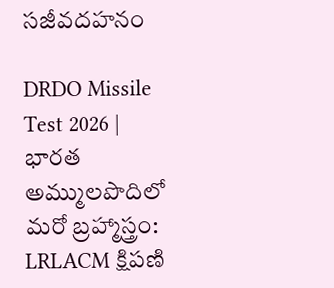సజీవదహనం

DRDO Missile Test 2026 | భారత అమ్ములపొదిలో మరో బ్రహ్మాస్త్రం: LRLACM క్షిపణి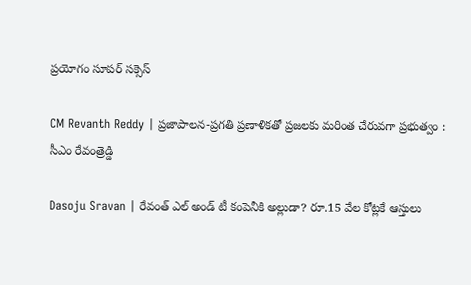ప్రయోగం సూపర్ సక్సెస్

CM Revanth Reddy | ప్రజాపాలన-ప్రగతి ప్రణాళికతో ప్రజలకు మరింత చేరువగా ప్రభుత్వం : సీఎం రేవంత్రెడ్డి

Dasoju Sravan | రేవంత్ ఎల్ అండ్ టీ కంపెనీకి అల్లుడా? రూ.15 వేల కోట్లకే ఆస్తులు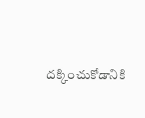దక్కించుకోడానికి